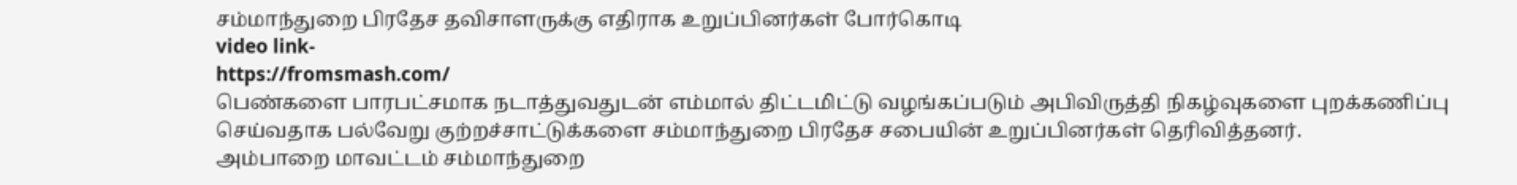சம்மாந்துறை பிரதேச தவிசாளருக்கு எதிராக உறுப்பினர்கள் போர்கொடி
video link-
https://fromsmash.com/
பெண்களை பாரபட்சமாக நடாத்துவதுடன் எம்மால் திட்டமிட்டு வழங்கப்படும் அபிவிருத்தி நிகழ்வுகளை புறக்கணிப்பு செய்வதாக பல்வேறு குற்றச்சாட்டுக்களை சம்மாந்துறை பிரதேச சபையின் உறுப்பினர்கள் தெரிவித்தனர்.
அம்பாறை மாவட்டம் சம்மாந்துறை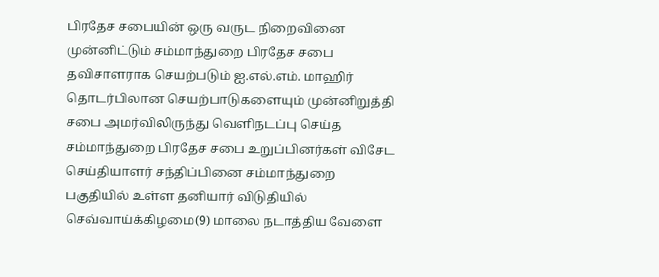பிரதேச சபையின் ஒரு வருட நிறைவினை முன்னிட்டும் சம்மாந்துறை பிரதேச சபை தவிசாளராக செயற்படும் ஐ.எல்.எம். மாஹிர் தொடர்பிலான செயற்பாடுகளையும் முன்னிறுத்தி சபை அமர்விலிருந்து வெளிநடப்பு செய்த சம்மாந்துறை பிரதேச சபை உறுப்பினர்கள் விசேட செய்தியாளர் சந்திப்பினை சம்மாந்துறை பகுதியில் உள்ள தனியார் விடுதியில் செவ்வாய்க்கிழமை(9) மாலை நடாத்திய வேளை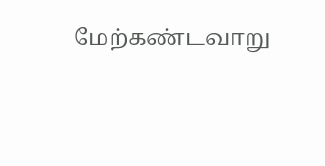மேற்கண்டவாறு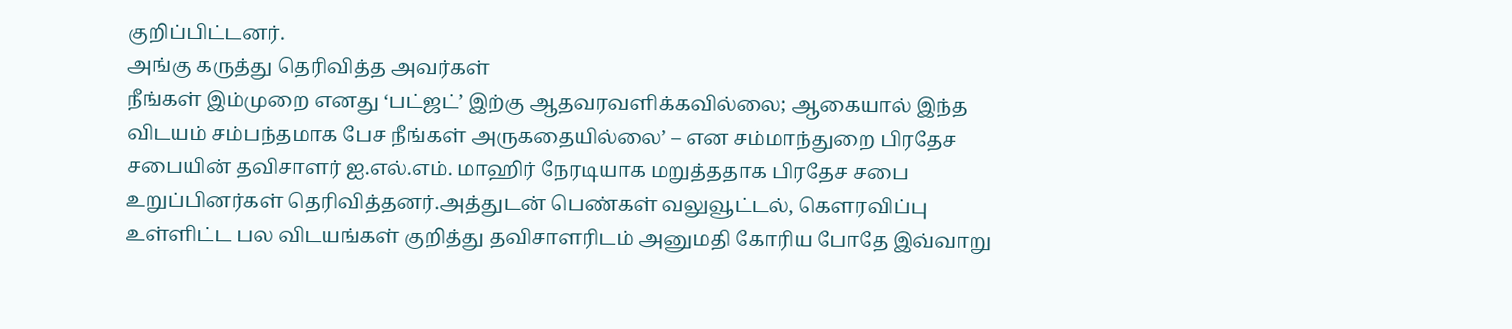குறிப்பிட்டனர்.
அங்கு கருத்து தெரிவித்த அவர்கள்
நீங்கள் இம்முறை எனது ‘பட்ஜட்’ இற்கு ஆதவரவளிக்கவில்லை; ஆகையால் இந்த விடயம் சம்பந்தமாக பேச நீங்கள் அருகதையில்லை’ – என சம்மாந்துறை பிரதேச சபையின் தவிசாளர் ஐ.எல்.எம். மாஹிர் நேரடியாக மறுத்ததாக பிரதேச சபை உறுப்பினர்கள் தெரிவித்தனர்.அத்துடன் பெண்கள் வலுவூட்டல், கௌரவிப்பு உள்ளிட்ட பல விடயங்கள் குறித்து தவிசாளரிடம் அனுமதி கோரிய போதே இவ்வாறு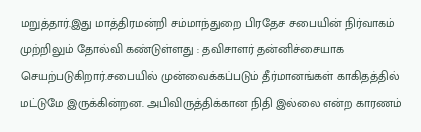மறுத்தார்.இது மாத்திரமன்றி சம்மாந்துறை பிரதேச சபையின் நிர்வாகம் முற்றிலும் தோல்வி கண்டுள்ளது : தவிசாளர் தன்னிச்சையாக செயற்படுகிறார்.சபையில் முன்வைக்கப்படும் தீர்மானங்கள் காகிதத்தில் மட்டுமே இருக்கின்றன. அபிவிருத்திக்கான நிதி இல்லை என்ற காரணம்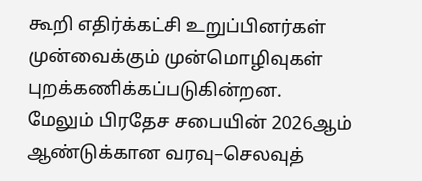கூறி எதிர்க்கட்சி உறுப்பினர்கள் முன்வைக்கும் முன்மொழிவுகள் புறக்கணிக்கப்படுகின்றன.
மேலும் பிரதேச சபையின் 2026ஆம் ஆண்டுக்கான வரவு–செலவுத்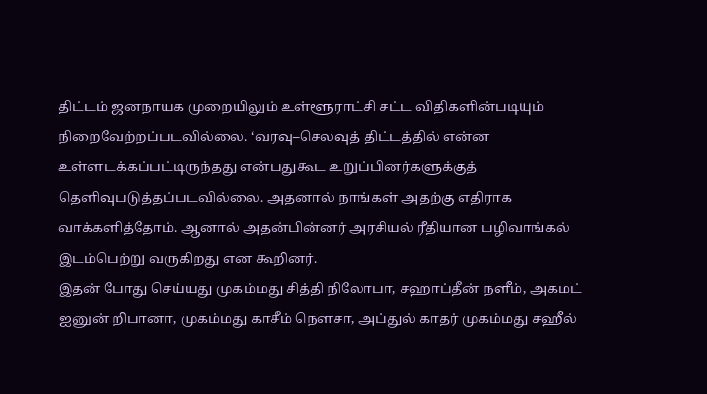திட்டம் ஜனநாயக முறையிலும் உள்ளூராட்சி சட்ட விதிகளின்படியும் நிறைவேற்றப்படவில்லை. ‘வரவு–செலவுத் திட்டத்தில் என்ன உள்ளடக்கப்பட்டிருந்தது என்பதுகூட உறுப்பினர்களுக்குத் தெளிவுபடுத்தப்படவில்லை. அதனால் நாங்கள் அதற்கு எதிராக வாக்களித்தோம். ஆனால் அதன்பின்னர் அரசியல் ரீதியான பழிவாங்கல் இடம்பெற்று வருகிறது என கூறினர்.
இதன் போது செய்யது முகம்மது சித்தி நிலோபா, சஹாப்தீன் நளீம், அகமட் ஐனுன் றிபானா, முகம்மது காசீம் நௌசா, அப்துல் காதர் முகம்மது சஹீல்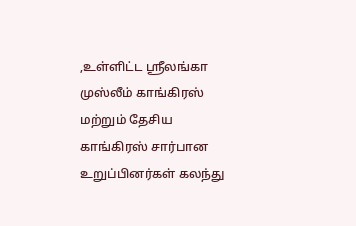,உள்ளிட்ட ஸ்ரீலங்கா முஸ்லீம் காங்கிரஸ் மற்றும் தேசிய காங்கிரஸ் சார்பான உறுப்பினர்கள் கலந்து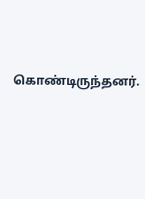கொண்டிருந்தனர்.